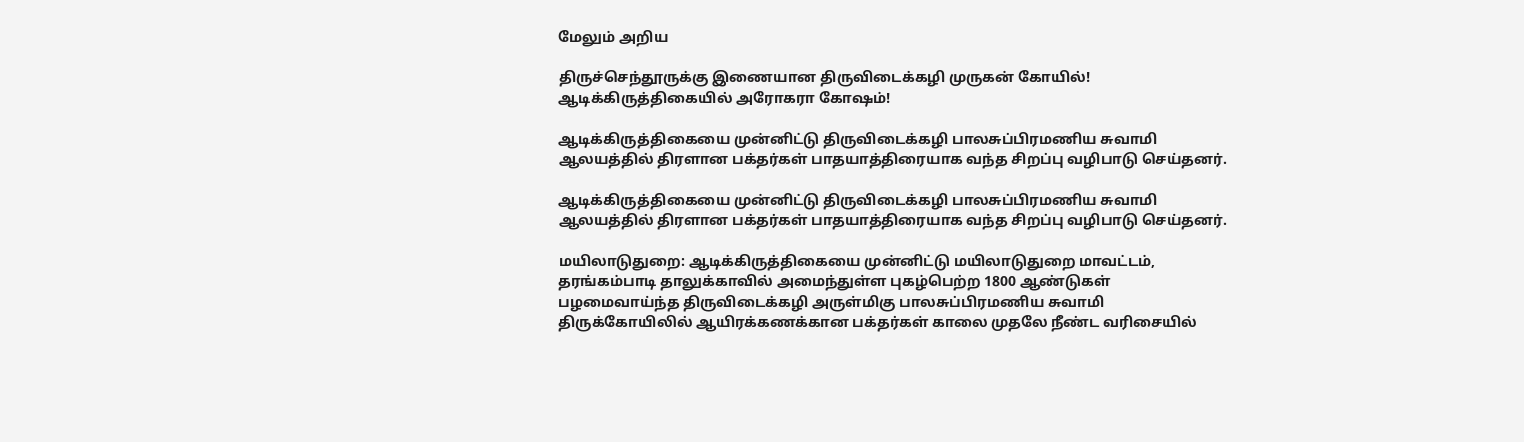மேலும் அறிய

திருச்செந்தூருக்கு இணையான திருவிடைக்கழி முருகன் கோயில்! ஆடிக்கிருத்திகையில் அரோகரா கோஷம்!

ஆடிக்கிருத்திகையை முன்னிட்டு திருவிடைக்கழி பாலசுப்பிரமணிய சுவாமி ஆலயத்தில் திரளான பக்தர்கள் பாதயாத்திரையாக வந்த சிறப்பு வழிபாடு செய்தனர்.

ஆடிக்கிருத்திகையை முன்னிட்டு திருவிடைக்கழி பாலசுப்பிரமணிய சுவாமி ஆலயத்தில் திரளான பக்தர்கள் பாதயாத்திரையாக வந்த சிறப்பு வழிபாடு செய்தனர்.

மயிலாடுதுறை: ஆடிக்கிருத்திகையை முன்னிட்டு மயிலாடுதுறை மாவட்டம், தரங்கம்பாடி தாலுக்காவில் அமைந்துள்ள புகழ்பெற்ற 1800 ஆண்டுகள் பழமைவாய்ந்த திருவிடைக்கழி அருள்மிகு பாலசுப்பிரமணிய சுவாமி திருக்கோயிலில் ஆயிரக்கணக்கான பக்தர்கள் காலை முதலே நீண்ட வரிசையில்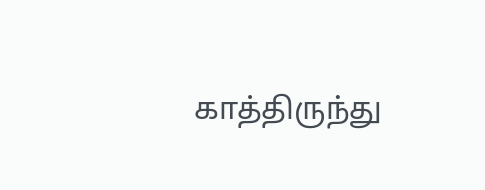காத்திருந்து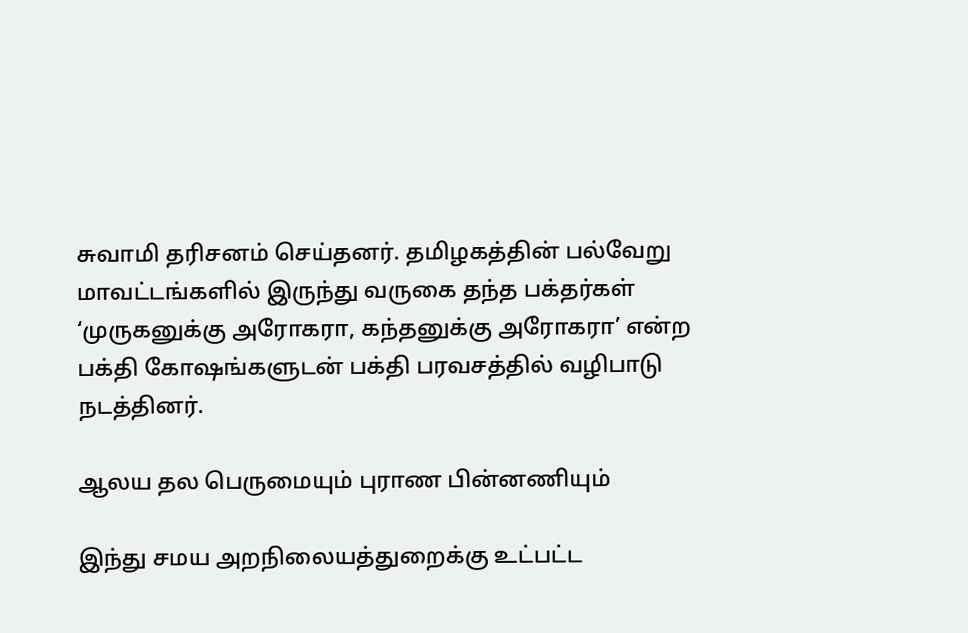சுவாமி தரிசனம் செய்தனர். தமிழகத்தின் பல்வேறு மாவட்டங்களில் இருந்து வருகை தந்த பக்தர்கள் ‘முருகனுக்கு அரோகரா, கந்தனுக்கு அரோகரா’ என்ற பக்தி கோஷங்களுடன் பக்தி பரவசத்தில் வழிபாடு நடத்தினர்.

ஆலய தல பெருமையும் புராண பின்னணியும்

இந்து சமய அறநிலையத்துறைக்கு உட்பட்ட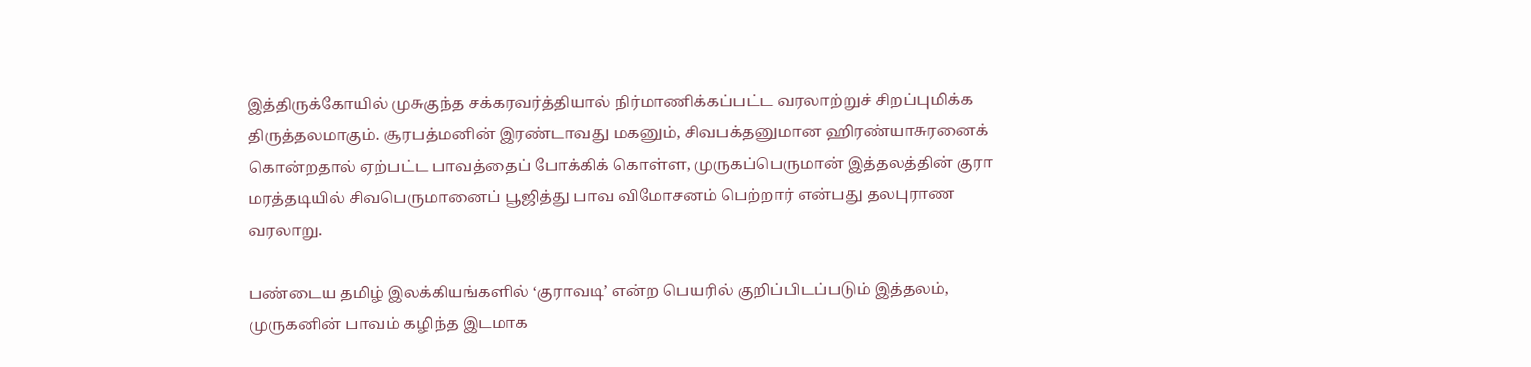இத்திருக்கோயில் முசுகுந்த சக்கரவர்த்தியால் நிர்மாணிக்கப்பட்ட வரலாற்றுச் சிறப்புமிக்க திருத்தலமாகும். சூரபத்மனின் இரண்டாவது மகனும், சிவபக்தனுமான ஹிரண்யாசுரனைக் கொன்றதால் ஏற்பட்ட பாவத்தைப் போக்கிக் கொள்ள, முருகப்பெருமான் இத்தலத்தின் குரா மரத்தடியில் சிவபெருமானைப் பூஜித்து பாவ விமோசனம் பெற்றார் என்பது தலபுராண வரலாறு.

பண்டைய தமிழ் இலக்கியங்களில் ‘குராவடி’ என்ற பெயரில் குறிப்பிடப்படும் இத்தலம், முருகனின் பாவம் கழிந்த இடமாக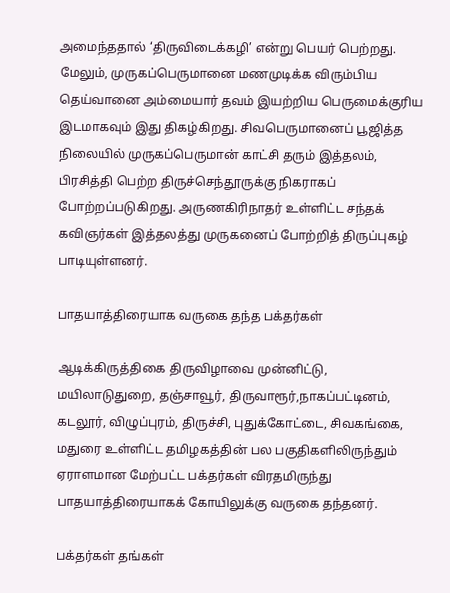அமைந்ததால் ‘திருவிடைக்கழி’ என்று பெயர் பெற்றது. மேலும், முருகப்பெருமானை மணமுடிக்க விரும்பிய தெய்வானை அம்மையார் தவம் இயற்றிய பெருமைக்குரிய இடமாகவும் இது திகழ்கிறது. சிவபெருமானைப் பூஜித்த நிலையில் முருகப்பெருமான் காட்சி தரும் இத்தலம், பிரசித்தி பெற்ற திருச்செந்தூருக்கு நிகராகப் போற்றப்படுகிறது. அருணகிரிநாதர் உள்ளிட்ட சந்தக் கவிஞர்கள் இத்தலத்து முருகனைப் போற்றித் திருப்புகழ் பாடியுள்ளனர்.

பாதயாத்திரையாக வருகை தந்த பக்தர்கள்

ஆடிக்கிருத்திகை திருவிழாவை முன்னிட்டு, மயிலாடுதுறை, தஞ்சாவூர், திருவாரூர்,நாகப்பட்டினம், கடலூர், விழுப்புரம், திருச்சி, புதுக்கோட்டை, சிவகங்கை, மதுரை உள்ளிட்ட தமிழகத்தின் பல பகுதிகளிலிருந்தும் ஏராளமான மேற்பட்ட பக்தர்கள் விரதமிருந்து பாதயாத்திரையாகக் கோயிலுக்கு வருகை தந்தனர்.

பக்தர்கள் தங்கள்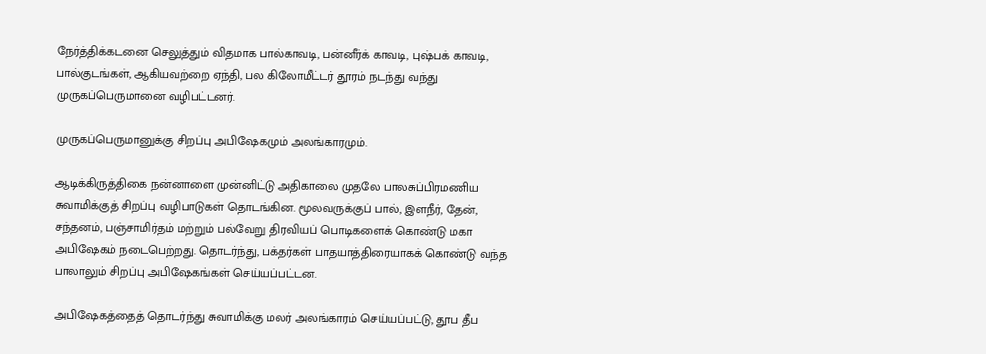நேர்த்திக்கடனை செலுத்தும் விதமாக பால்காவடி, பன்னீர்க் காவடி, புஷ்பக் காவடி, பால்குடங்கள், ஆகியவற்றை ஏந்தி, பல கிலோமீட்டர் தூரம் நடந்து வந்து முருகப்பெருமானை வழிபட்டனர்.

முருகப்பெருமானுக்கு சிறப்பு அபிஷேகமும் அலங்காரமும்.

ஆடிக்கிருத்திகை நன்னாளை முன்னிட்டு அதிகாலை முதலே பாலசுப்பிரமணிய சுவாமிக்குத் சிறப்பு வழிபாடுகள் தொடங்கின. மூலவருக்குப் பால், இளநீர், தேன், சந்தனம், பஞ்சாமிர்தம் மற்றும் பல்வேறு திரவியப் பொடிகளைக் கொண்டு மகா அபிஷேகம் நடைபெற்றது. தொடர்ந்து, பக்தர்கள் பாதயாத்திரையாகக் கொண்டு வந்த பாலாலும் சிறப்பு அபிஷேகங்கள் செய்யப்பட்டன.

அபிஷேகத்தைத் தொடர்ந்து சுவாமிக்கு மலர் அலங்காரம் செய்யப்பட்டு, தூப தீப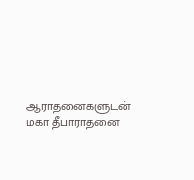ஆராதனைகளுடன் மகா தீபாராதனை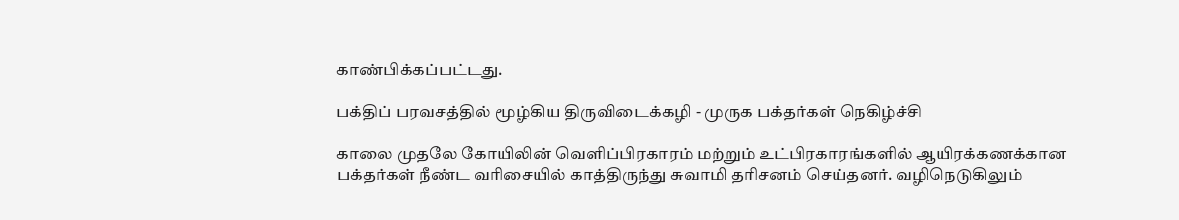காண்பிக்கப்பட்டது.

பக்திப் பரவசத்தில் மூழ்கிய திருவிடைக்கழி - முருக பக்தர்கள் நெகிழ்ச்சி

காலை முதலே கோயிலின் வெளிப்பிரகாரம் மற்றும் உட்பிரகாரங்களில் ஆயிரக்கணக்கான பக்தர்கள் நீண்ட வரிசையில் காத்திருந்து சுவாமி தரிசனம் செய்தனர். வழிநெடுகிலும்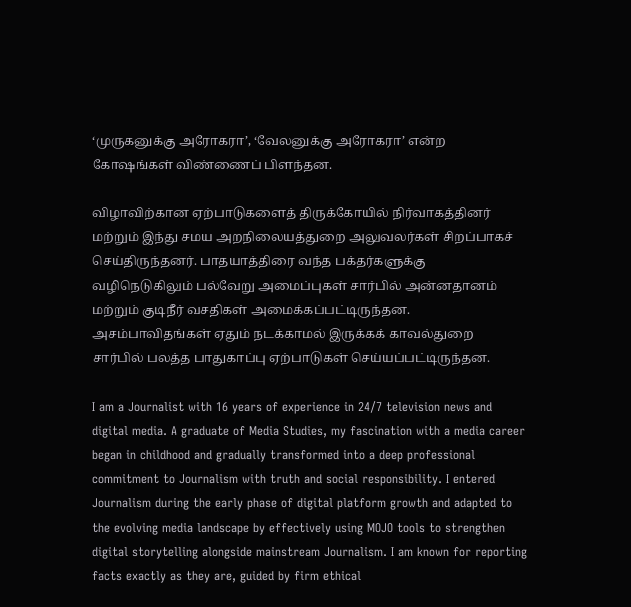‘முருகனுக்கு அரோகரா’, ‘வேலனுக்கு அரோகரா’ என்ற கோஷங்கள் விண்ணைப் பிளந்தன.

விழாவிற்கான ஏற்பாடுகளைத் திருக்கோயில் நிர்வாகத்தினர் மற்றும் இந்து சமய அறநிலையத்துறை அலுவலர்கள் சிறப்பாகச் செய்திருந்தனர். பாதயாத்திரை வந்த பக்தர்களுக்கு வழிநெடுகிலும் பல்வேறு அமைப்புகள் சார்பில் அன்னதானம் மற்றும் குடிநீர் வசதிகள் அமைக்கப்பட்டிருந்தன. அசம்பாவிதங்கள் ஏதும் நடக்காமல் இருக்கக் காவல்துறை சார்பில் பலத்த பாதுகாப்பு ஏற்பாடுகள் செய்யப்பட்டிருந்தன.

I am a Journalist with 16 years of experience in 24/7 television news and digital media. A graduate of Media Studies, my fascination with a media career began in childhood and gradually transformed into a deep professional commitment to Journalism with truth and social responsibility. I entered Journalism during the early phase of digital platform growth and adapted to the evolving media landscape by effectively using MOJO tools to strengthen digital storytelling alongside mainstream Journalism. I am known for reporting facts exactly as they are, guided by firm ethical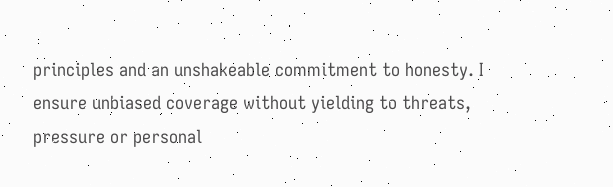principles and an unshakeable commitment to honesty. I ensure unbiased coverage without yielding to threats, pressure or personal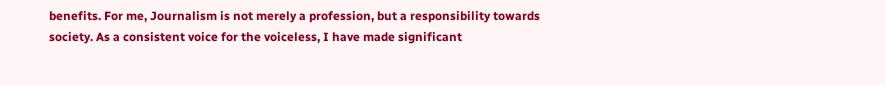benefits. For me, Journalism is not merely a profession, but a responsibility towards society. As a consistent voice for the voiceless, I have made significant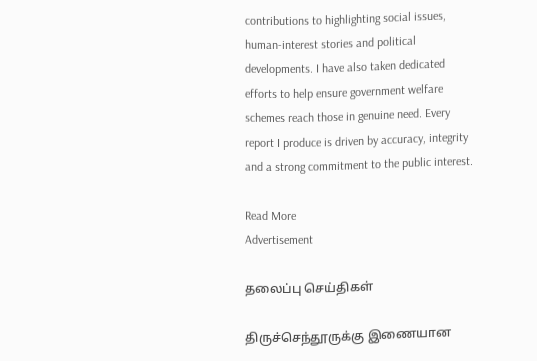contributions to highlighting social issues, human-interest stories and political developments. I have also taken dedicated efforts to help ensure government welfare schemes reach those in genuine need. Every report I produce is driven by accuracy, integrity and a strong commitment to the public interest.

Read More
Advertisement

தலைப்பு செய்திகள்

திருச்செந்தூருக்கு இணையான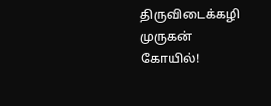திருவிடைக்கழி முருகன் கோயில்!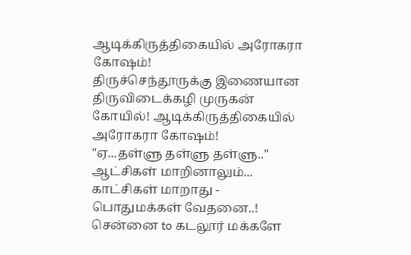ஆடிக்கிருத்திகையில் அரோகரா கோஷம்!
திருச்செந்தூருக்கு இணையான திருவிடைக்கழி முருகன் கோயில்! ஆடிக்கிருத்திகையில் அரோகரா கோஷம்!
"ஏ...தள்ளு தள்ளு தள்ளு.." ஆட்சிகள் மாறினாலும்... காட்சிகள் மாறாது - பொதுமக்கள் வேதனை..!
சென்னை to கடலூர் மக்களே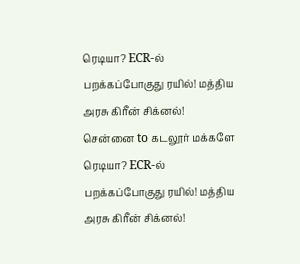ரெடியா? ECR-ல் பறக்கப்போகுது ரயில்! மத்திய அரசு கிரீன் சிக்னல்!
சென்னை to கடலூர் மக்களே ரெடியா? ECR-ல் பறக்கப்போகுது ரயில்! மத்திய அரசு கிரீன் சிக்னல்!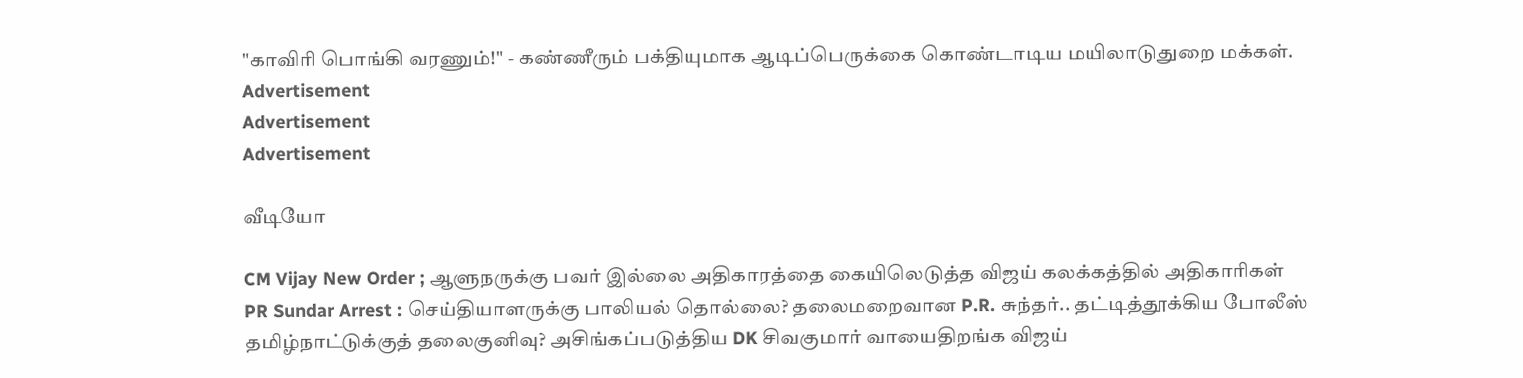"காவிரி பொங்கி வரணும்!" - கண்ணீரும் பக்தியுமாக ஆடிப்பெருக்கை கொண்டாடிய மயிலாடுதுறை மக்கள்.
Advertisement
Advertisement
Advertisement

வீடியோ

CM Vijay New Order ; ஆளுநருக்கு பவர் இல்லை அதிகாரத்தை கையிலெடுத்த விஜய் கலக்கத்தில் அதிகாரிகள்
PR Sundar Arrest : செய்தியாளருக்கு பாலியல் தொல்லை? தலைமறைவான P.R. சுந்தர்.. தட்டித்தூக்கிய போலீஸ்
தமிழ்நாட்டுக்குத் தலைகுனிவு? அசிங்கப்படுத்திய DK சிவகுமார் வாயைதிறங்க விஜய்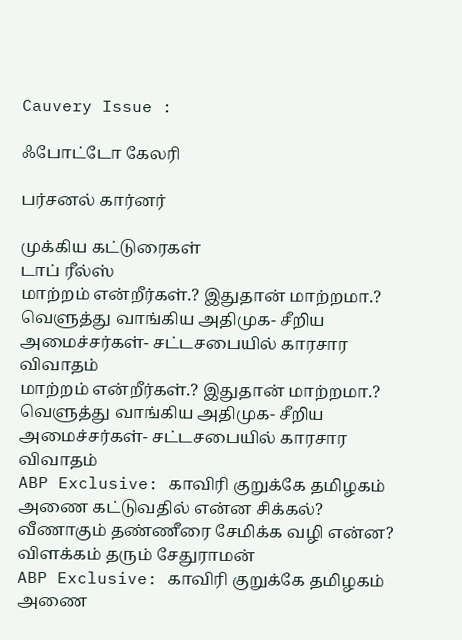Cauvery Issue :

ஃபோட்டோ கேலரி

பர்சனல் கார்னர்

முக்கிய கட்டுரைகள்
டாப் ரீல்ஸ்
மாற்றம் என்றீர்கள்.? இதுதான் மாற்றமா.? வெளுத்து வாங்கிய அதிமுக- சீறிய அமைச்சர்கள்- சட்டசபையில் காரசார விவாதம்
மாற்றம் என்றீர்கள்.? இதுதான் மாற்றமா.? வெளுத்து வாங்கிய அதிமுக- சீறிய அமைச்சர்கள்- சட்டசபையில் காரசார விவாதம்
ABP Exclusive: காவிரி குறுக்கே தமிழகம் அணை கட்டுவதில் என்ன சிக்கல்? வீணாகும் தண்ணீரை சேமிக்க வழி என்ன? விளக்கம் தரும் சேதுராமன்
ABP Exclusive: காவிரி குறுக்கே தமிழகம் அணை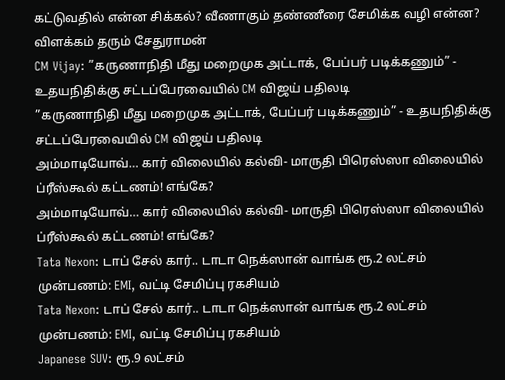கட்டுவதில் என்ன சிக்கல்? வீணாகும் தண்ணீரை சேமிக்க வழி என்ன? விளக்கம் தரும் சேதுராமன்
CM Vijay: ”கருணாநிதி மீது மறைமுக அட்டாக், பேப்பர் படிக்கணும்” - உதயநிதிக்கு சட்டப்பேரவையில் CM விஜய் பதிலடி
”கருணாநிதி மீது மறைமுக அட்டாக், பேப்பர் படிக்கணும்” - உதயநிதிக்கு சட்டப்பேரவையில் CM விஜய் பதிலடி
அம்மாடியோவ்… கார் விலையில் கல்வி- மாருதி பிரெஸ்ஸா விலையில் ப்ரீஸ்கூல் கட்டணம்! எங்கே?
அம்மாடியோவ்… கார் விலையில் கல்வி- மாருதி பிரெஸ்ஸா விலையில் ப்ரீஸ்கூல் கட்டணம்! எங்கே?
Tata Nexon: டாப் சேல் கார்.. டாடா நெக்ஸான் வாங்க ரூ.2 லட்சம் முன்பணம்: EMI, வட்டி சேமிப்பு ரகசியம்
Tata Nexon: டாப் சேல் கார்.. டாடா நெக்ஸான் வாங்க ரூ.2 லட்சம் முன்பணம்: EMI, வட்டி சேமிப்பு ரகசியம்
Japanese SUV: ரூ.9 லட்சம்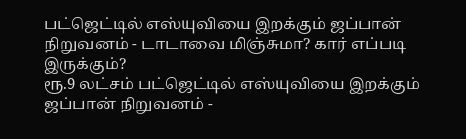பட்ஜெட்டில் எஸ்யுவியை இறக்கும் ஜப்பான் நிறுவனம் - டாடாவை மிஞ்சுமா? கார் எப்படி இருக்கும்?
ரூ.9 லட்சம் பட்ஜெட்டில் எஸ்யுவியை இறக்கும் ஜப்பான் நிறுவனம் -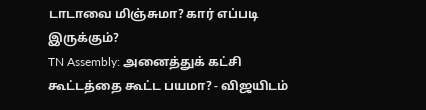டாடாவை மிஞ்சுமா? கார் எப்படி இருக்கும்?
TN Assembly: அனைத்துக் கட்சி கூட்டத்தை கூட்ட பயமா? - விஜயிடம்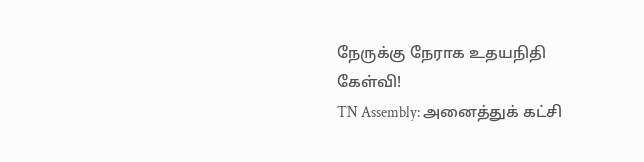நேருக்கு நேராக உதயநிதி கேள்வி!
TN Assembly: அனைத்துக் கட்சி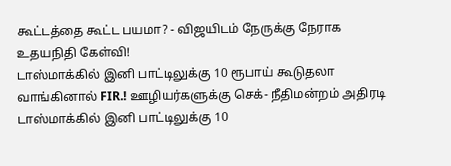கூட்டத்தை கூட்ட பயமா? - விஜயிடம் நேருக்கு நேராக உதயநிதி கேள்வி!
டாஸ்மாக்கில் இனி பாட்டிலுக்கு 10 ரூபாய் கூடுதலா வாங்கினால் FIR.! ஊழியர்களுக்கு செக்- நீதிமன்றம் அதிரடி
டாஸ்மாக்கில் இனி பாட்டிலுக்கு 10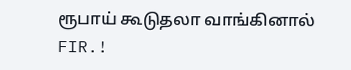ரூபாய் கூடுதலா வாங்கினால் FIR.!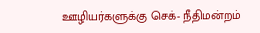ஊழியர்களுக்கு செக்- நீதிமன்றம்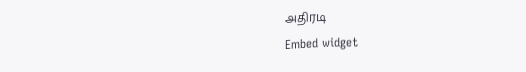அதிரடி
Embed widget